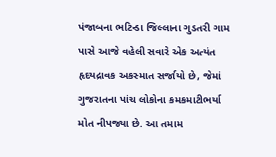પંજાબના ભટિન્ડા જિલ્લાના ગુડતરી ગામ પાસે આજે વહેલી સવારે એક અત્યંત હૃદયદ્રાવક અકસ્માત સર્જાયો છે, જેમાં ગુજરાતના પાંચ લોકોના કમકમાટીભર્યા મોત નીપજ્યા છે. આ તમામ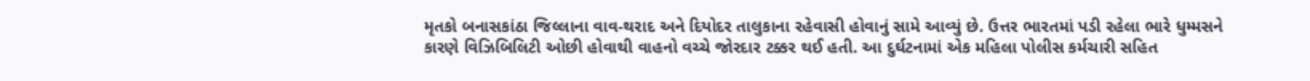મૃતકો બનાસકાંઠા જિલ્લાના વાવ-થરાદ અને દિયોદર તાલુકાના રહેવાસી હોવાનું સામે આવ્યું છે. ઉત્તર ભારતમાં પડી રહેલા ભારે ધુમ્મસને કારણે વિઝિબિલિટી ઓછી હોવાથી વાહનો વચ્ચે જોરદાર ટક્કર થઈ હતી. આ દુર્ઘટનામાં એક મહિલા પોલીસ કર્મચારી સહિત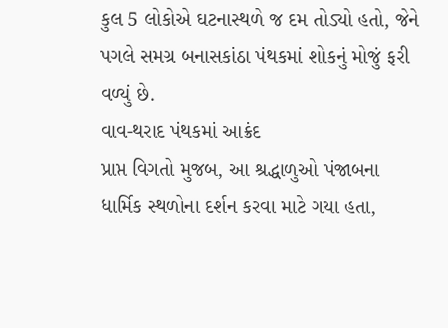કુલ 5 લોકોએ ઘટનાસ્થળે જ દમ તોડ્યો હતો, જેને પગલે સમગ્ર બનાસકાંઠા પંથકમાં શોકનું મોજું ફરી વળ્યું છે.
વાવ-થરાદ પંથકમાં આક્રંદ
પ્રાપ્ત વિગતો મુજબ, આ શ્રદ્ધાળુઓ પંજાબના ધાર્મિક સ્થળોના દર્શન કરવા માટે ગયા હતા,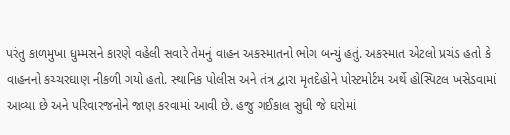પરંતુ કાળમુખા ધુમ્મસને કારણે વહેલી સવારે તેમનું વાહન અકસ્માતનો ભોગ બન્યું હતું. અકસ્માત એટલો પ્રચંડ હતો કે વાહનનો કચ્ચરઘાણ નીકળી ગયો હતો. સ્થાનિક પોલીસ અને તંત્ર દ્વારા મૃતદેહોને પોસ્ટમોર્ટમ અર્થે હોસ્પિટલ ખસેડવામાં આવ્યા છે અને પરિવારજનોને જાણ કરવામાં આવી છે. હજુ ગઈકાલ સુધી જે ઘરોમાં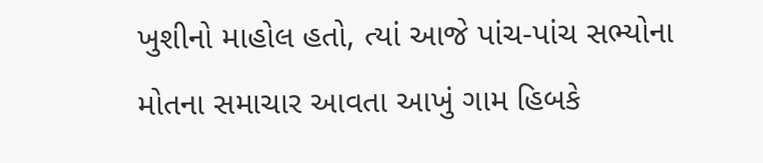ખુશીનો માહોલ હતો, ત્યાં આજે પાંચ-પાંચ સભ્યોના મોતના સમાચાર આવતા આખું ગામ હિબકે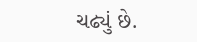ચઢ્યું છે.